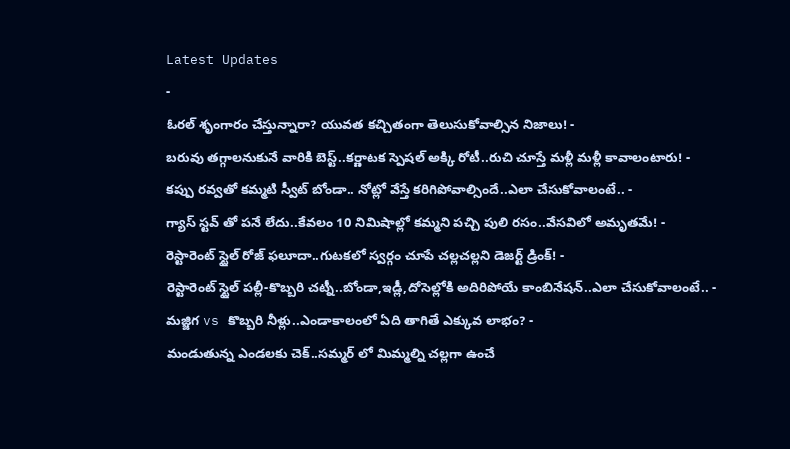Latest Updates
-
ఓరల్ శృంగారం చేస్తున్నారా? యువత కచ్చితంగా తెలుసుకోవాల్సిన నిజాలు! -
బరువు తగ్గాలనుకునే వారికి బెస్ట్..కర్ణాటక స్పెషల్ అక్కి రోటీ..రుచి చూస్తే మళ్లీ మళ్లీ కావాలంటారు! -
కప్పు రవ్వతో కమ్మటి స్వీట్ బోండా.. నోట్లో వేస్తే కరిగిపోవాల్సిందే..ఎలా చేసుకోవాలంటే.. -
గ్యాస్ స్టవ్ తో పనే లేదు..కేవలం 10 నిమిషాల్లో కమ్మని పచ్చి పులి రసం..వేసవిలో అమృతమే! -
రెస్టారెంట్ స్టైల్ రోజ్ ఫలూదా..గుటకలో స్వర్గం చూపే చల్లచల్లని డెజర్ట్ డ్రింక్! -
రెస్టారెంట్ స్టైల్ పల్లీ-కొబ్బరి చట్నీ..బోండా,ఇడ్లీ,దోసెల్లోకి అదిరిపోయే కాంబినేషన్..ఎలా చేసుకోవాలంటే.. -
మజ్జిగ vs కొబ్బరి నీళ్లు..ఎండాకాలంలో ఏది తాగితే ఎక్కువ లాభం? -
మండుతున్న ఎండలకు చెక్..సమ్మర్ లో మిమ్మల్ని చల్లగా ఉంచే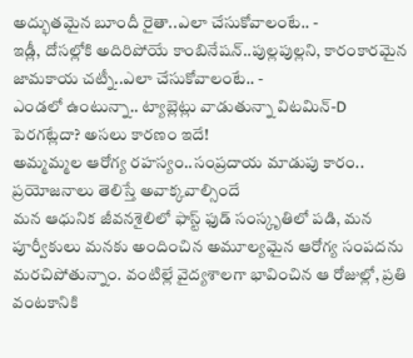అద్భుతమైన బూందీ రైతా..ఎలా చేసుకోవాలంటే.. -
ఇడ్లీ, దోసల్లోకి అదిరిపోయే కాంబినేషన్..పుల్లపుల్లని, కారంకారమైన జామకాయ చట్నీ..ఎలా చేసుకోవాలంటే.. -
ఎండలో ఉంటున్నా.. ట్యాబ్లెట్లు వాడుతున్నా విటమిన్-D పెరగట్లేదా? అసలు కారణం ఇదే!
అమ్మమ్మల ఆరోగ్య రహస్యం..సంప్రదాయ మాడుపు కారం.. ప్రయోజనాలు తెలిస్తే అవాక్కవాల్సిందే
మన ఆధునిక జీవనశైలిలో ఫాస్ట్ ఫుడ్ సంస్కృతిలో పడి, మన పూర్వీకులు మనకు అందించిన అమూల్యమైన ఆరోగ్య సంపదను మరచిపోతున్నాం. వంటిల్లే వైద్యశాలగా భావించిన ఆ రోజుల్లో, ప్రతి వంటకానికి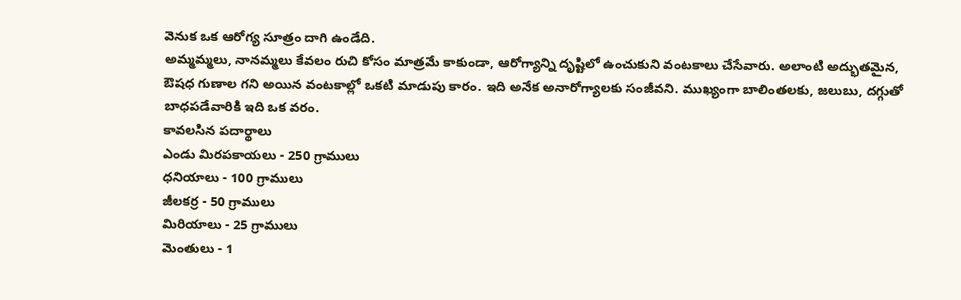వెనుక ఒక ఆరోగ్య సూత్రం దాగి ఉండేది.
అమ్మమ్మలు, నానమ్మలు కేవలం రుచి కోసం మాత్రమే కాకుండా, ఆరోగ్యాన్ని దృష్టిలో ఉంచుకుని వంటకాలు చేసేవారు. అలాంటి అద్భుతమైన, ఔషధ గుణాల గని అయిన వంటకాల్లో ఒకటి మాడుపు కారం. ఇది అనేక అనారోగ్యాలకు సంజీవని. ముఖ్యంగా బాలింతలకు, జలుబు, దగ్గుతో బాధపడేవారికి ఇది ఒక వరం.
కావలసిన పదార్థాలు
ఎండు మిరపకాయలు - 250 గ్రాములు
ధనియాలు - 100 గ్రాములు
జీలకర్ర - 50 గ్రాములు
మిరియాలు - 25 గ్రాములు
మెంతులు - 1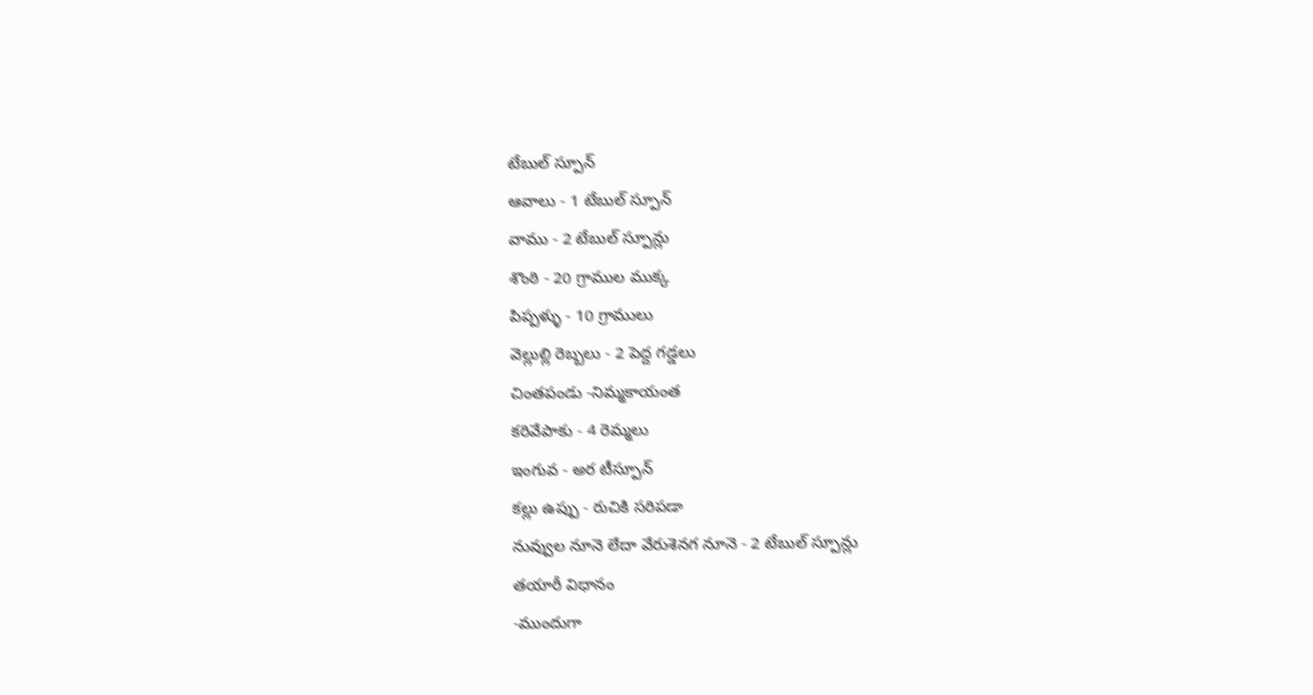టేబుల్ స్పూన్
ఆవాలు - 1 టేబుల్ స్పూన్
వాము - 2 టేబుల్ స్పూన్లు
శొంఠి - 20 గ్రాముల ముక్క
పిప్పళ్ళు - 10 గ్రాములు
వెల్లుల్లి రెబ్బలు - 2 పెద్ద గడ్డలు
చింతపండు -నిమ్మకాయంత
కరివేపాకు - 4 రెమ్మలు
ఇంగువ - అర టీస్పూన్
కల్లు ఉప్పు - రుచికి సరిపడా
నువ్వుల నూనె లేదా వేరుశెనగ నూనె - 2 టేబుల్ స్పూన్లు
తయారీ విధానం
-ముందుగా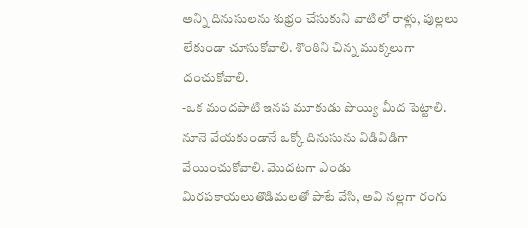అన్ని దినుసులను శుభ్రం చేసుకుని వాటిలో రాళ్లు, పుల్లలు లేకుండా చూసుకోవాలి. శొంఠిని చిన్న ముక్కలుగా దంచుకోవాలి.
-ఒక మందపాటి ఇనప మూకుడు పొయ్యి మీద పెట్టాలి. నూనె వేయకుండానే ఒక్కో దినుసును విడివిడిగా వేయించుకోవాలి. మొదటగా ఎండు మిరపకాయలుతొడిమలతో పాటే వేసి, అవి నల్లగా రంగు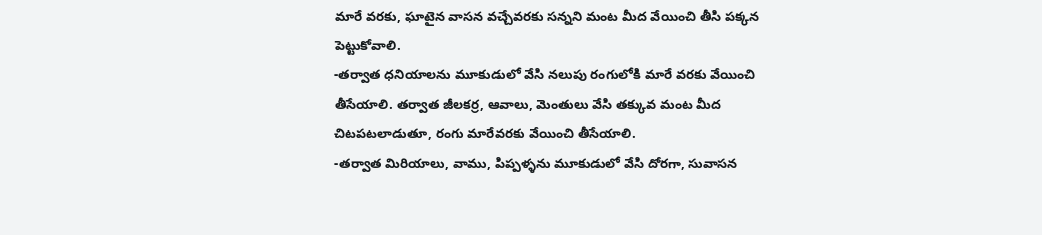మారే వరకు, ఘాటైన వాసన వచ్చేవరకు సన్నని మంట మీద వేయించి తీసి పక్కన పెట్టుకోవాలి.
-తర్వాత ధనియాలను మూకుడులో వేసి నలుపు రంగులోకి మారే వరకు వేయించి తీసేయాలి. తర్వాత జీలకర్ర, ఆవాలు, మెంతులు వేసి తక్కువ మంట మీద చిటపటలాడుతూ, రంగు మారేవరకు వేయించి తీసేయాలి.
-తర్వాత మిరియాలు, వాము, పిప్పళ్ళను మూకుడులో వేసి దోరగా, సువాసన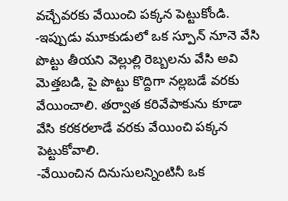వచ్చేవరకు వేయించి పక్కన పెట్టుకోండి.
-ఇప్పుడు మూకుడులో ఒక స్పూన్ నూనె వేసి పొట్టు తీయని వెల్లుల్లి రెబ్బలను వేసి అవి మెత్తబడి, పై పొట్టు కొద్దిగా నల్లబడే వరకు వేయించాలి. తర్వాత కరివేపాకును కూడా వేసి కరకరలాడే వరకు వేయించి పక్కన పెట్టుకోవాలి.
-వేయించిన దినుసులన్నింటినీ ఒక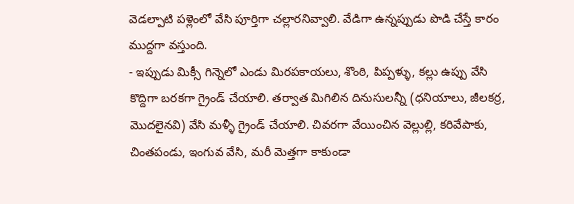వెడల్పాటి పళ్లెంలో వేసి పూర్తిగా చల్లారనివ్వాలి. వేడిగా ఉన్నప్పుడు పొడి చేస్తే కారం ముద్దగా వస్తుంది.
- ఇప్పుడు మిక్సీ గిన్నెలో ఎండు మిరపకాయలు, శొంఠి, పిప్పళ్ళు, కల్లు ఉప్పు వేసి కొద్దిగా బరకగా గ్రైండ్ చేయాలి. తర్వాత మిగిలిన దినుసులన్నీ (ధనియాలు, జీలకర్ర, మొదలైనవి) వేసి మళ్ళీ గ్రైండ్ చేయాలి. చివరగా వేయించిన వెల్లుల్లి, కరివేపాకు, చింతపండు, ఇంగువ వేసి, మరీ మెత్తగా కాకుండా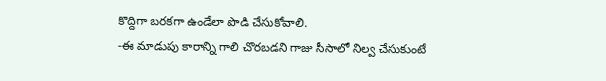కొద్దిగా బరకగా ఉండేలా పొడి చేసుకోవాలి.
-ఈ మాడుపు కారాన్ని గాలి చొరబడని గాజు సీసాలో నిల్వ చేసుకుంటే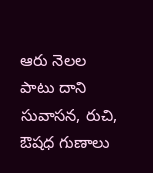ఆరు నెలల పాటు దాని సువాసన, రుచి, ఔషధ గుణాలు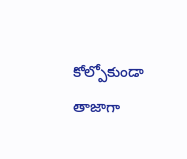కోల్పోకుండా తాజాగా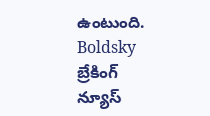ఉంటుంది.
Boldsky బ్రేకింగ్ న్యూస్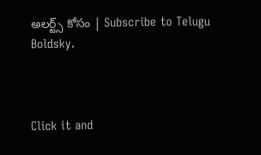అలర్ట్స్ కోసం | Subscribe to Telugu Boldsky.



Click it and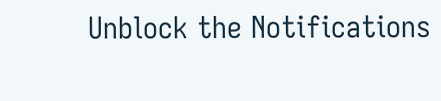Unblock the Notifications